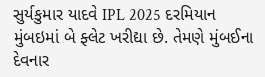સુર્યકુમાર યાદવે IPL 2025 દરમિયાન મુંબઇમાં બે ફ્લેટ ખરીદ્યા છે. તેમણે મુંબઈના દેવનાર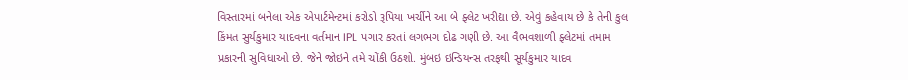વિસ્તારમાં બનેલા એક એપાર્ટમેન્ટમાં કરોડો રૂપિયા ખર્ચીને આ બે ફ્લેટ ખરીદ્યા છે. એવું કહેવાય છે કે તેની કુલ કિંમત સુર્યકુમાર યાદવના વર્તમાન IPL પગાર કરતાં લગભગ દોઢ ગણી છે. આ વૈભવશાળી ફ્લેટમાં તમામ પ્રકારની સુવિધાઓ છે. જેને જોઇને તમે ચોંકી ઉઠશો. મુંબઇ ઇન્ડિયન્સ તરફથી સૂર્યકુમાર યાદવ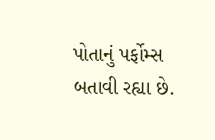પોતાનું પર્ફોમ્સ બતાવી રહ્યા છે.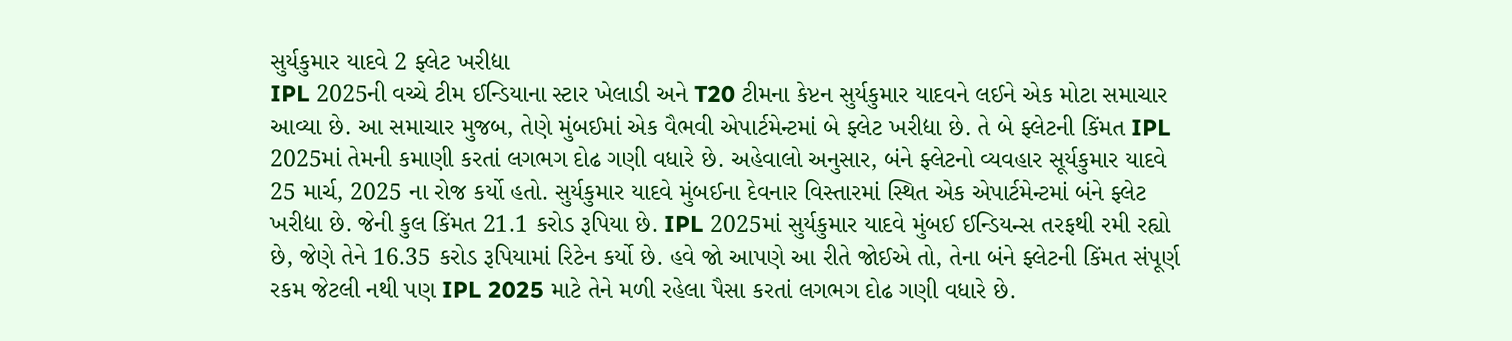સુર્યકુમાર યાદવે 2 ફ્લેટ ખરીદ્યા
IPL 2025ની વચ્ચે ટીમ ઈન્ડિયાના સ્ટાર ખેલાડી અને T20 ટીમના કેપ્ટન સુર્યકુમાર યાદવને લઈને એક મોટા સમાચાર આવ્યા છે. આ સમાચાર મુજબ, તેણે મુંબઈમાં એક વૈભવી એપાર્ટમેન્ટમાં બે ફ્લેટ ખરીદ્યા છે. તે બે ફ્લેટની કિંમત IPL 2025માં તેમની કમાણી કરતાં લગભગ દોઢ ગણી વધારે છે. અહેવાલો અનુસાર, બંને ફ્લેટનો વ્યવહાર સૂર્યકુમાર યાદવે 25 માર્ચ, 2025 ના રોજ કર્યો હતો. સુર્યકુમાર યાદવે મુંબઈના દેવનાર વિસ્તારમાં સ્થિત એક એપાર્ટમેન્ટમાં બંને ફ્લેટ ખરીદ્યા છે. જેની કુલ કિંમત 21.1 કરોડ રૂપિયા છે. IPL 2025માં સુર્યકુમાર યાદવે મુંબઈ ઈન્ડિયન્સ તરફથી રમી રહ્યો છે, જેણે તેને 16.35 કરોડ રૂપિયામાં રિટેન કર્યો છે. હવે જો આપણે આ રીતે જોઈએ તો, તેના બંને ફ્લેટની કિંમત સંપૂર્ણ રકમ જેટલી નથી પણ IPL 2025 માટે તેને મળી રહેલા પૈસા કરતાં લગભગ દોઢ ગણી વધારે છે.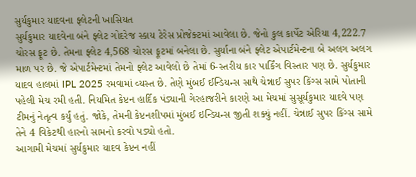સુર્યકુમાર યાદવના ફ્લેટની ખાસિયત
સુર્યકુમાર યાદવેના બંને ફ્લેટ ગોદરેજ સ્કાય ટેરેસ પ્રોજેક્ટમાં આવેલા છે. જેનો કુલ કાર્પેટ એરિયા 4,222.7 ચોરસ ફૂટ છે. તેમના ફ્લેટ 4,568 ચોરસ ફૂટમાં બનેલા છે. સુર્યાના બંને ફ્લેટ એપાર્ટમેન્ટના બે અલગ અલગ માળ પર છે. જે એપાર્ટમેન્ટમાં તેમનો ફ્લેટ આવેલો છે તેમાં 6-સ્તરીય કાર પાર્કિંગ વિસ્તાર પણ છે. સુર્યકુમાર યાદવ હાલમાં IPL 2025 રમવામાં વ્યસ્ત છે. તેણે મુંબઈ ઈન્ડિયન્સ સાથે ચેન્નાઈ સુપર કિંગ્સ સામે પોતાની પહેલી મેચ રમી હતી. નિયમિત કેપ્ટન હાર્દિક પંડ્યાની ગેરહાજરીને કારણે આ મેચમાં સુસૂર્યકુમાર યાદવે પણ ટીમનું નેતૃત્વ કર્યું હતું. જોકે, તેમની કેપ્ટનશીપમાં મુંબઈ ઇન્ડિયન્સ જીતી શક્યું નહીં. ચેન્નાઈ સુપર કિંગ્સ સામે તેને 4 વિકેટથી હારનો સામનો કરવો પડ્યો હતો.
આગામી મેચમાં સુર્યકુમાર યાદવ કેપ્ટન નહીં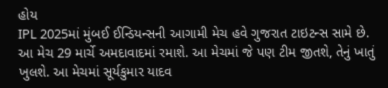હોય
IPL 2025માં મુંબઈ ઈન્ડિયન્સની આગામી મેચ હવે ગુજરાત ટાઇટન્સ સામે છે. આ મેચ 29 માર્ચે અમદાવાદમાં રમાશે. આ મેચમાં જે પણ ટીમ જીતશે, તેનું ખાતું ખુલશે. આ મેચમાં સૂર્યકુમાર યાદવ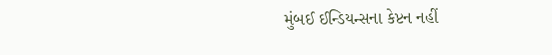મુંબઈ ઈન્ડિયન્સના કેપ્ટન નહીં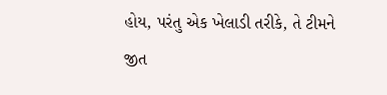હોય, પરંતુ એક ખેલાડી તરીકે, તે ટીમને જીત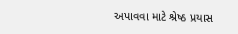અપાવવા માટે શ્રેષ્ઠ પ્રયાસ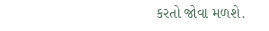કરતો જોવા મળશે.